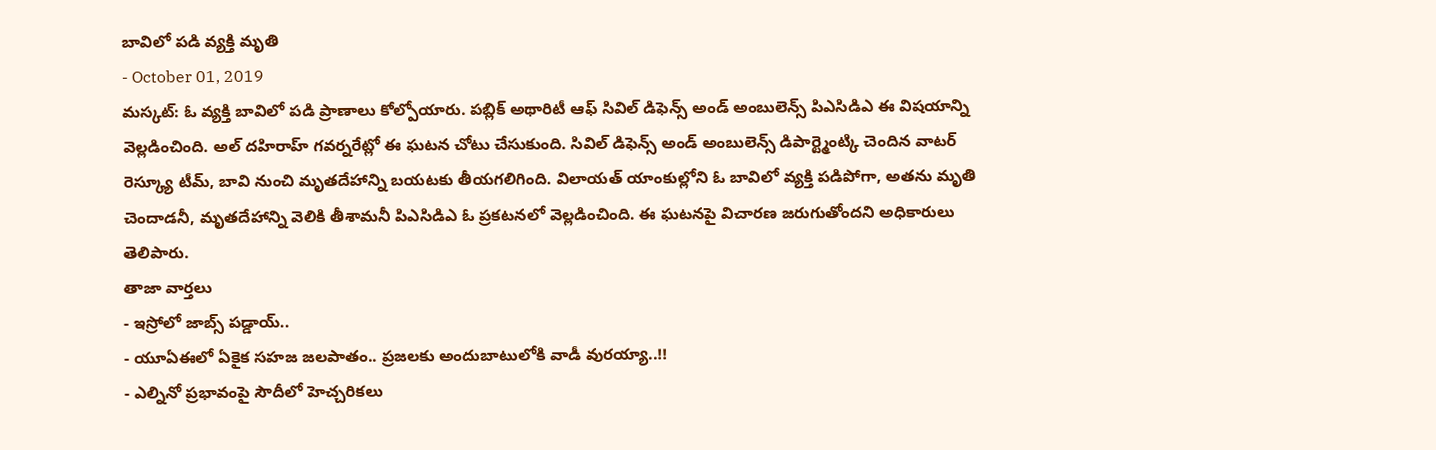బావిలో పడి వ్యక్తి మృతి
- October 01, 2019
మస్కట్: ఓ వ్యక్తి బావిలో పడి ప్రాణాలు కోల్పోయారు. పబ్లిక్ అథారిటీ ఆఫ్ సివిల్ డిఫెన్స్ అండ్ అంబులెన్స్ పిఎసిడిఎ ఈ విషయాన్ని వెల్లడించింది. అల్ దహిరాహ్ గవర్నరేట్లో ఈ ఘటన చోటు చేసుకుంది. సివిల్ డిఫెన్స్ అండ్ అంబులెన్స్ డిపార్ట్మెంట్కి చెందిన వాటర్ రెస్క్యూ టీమ్, బావి నుంచి మృతదేహాన్ని బయటకు తీయగలిగింది. విలాయత్ యాంకుల్లోని ఓ బావిలో వ్యక్తి పడిపోగా, అతను మృతి చెందాడనీ, మృతదేహాన్ని వెలికి తీశామనీ పిఎసిడిఎ ఓ ప్రకటనలో వెల్లడించింది. ఈ ఘటనపై విచారణ జరుగుతోందని అధికారులు తెలిపారు.
తాజా వార్తలు
- ఇస్రోలో జాబ్స్ పడ్డాయ్..
- యూఏఈలో ఏకైక సహజ జలపాతం.. ప్రజలకు అందుబాటులోకి వాడీ వురయ్యా..!!
- ఎల్నినో ప్రభావంపై సౌదీలో హెచ్చరికలు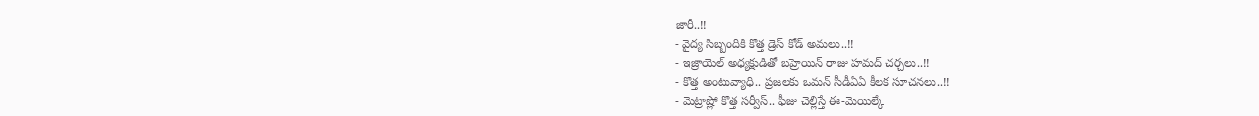జారీ..!!
- వైద్య సిబ్బందికి కొత్త డ్రెస్ కోడ్ అమలు..!!
- ఇజ్రాయెల్ అధ్యక్షుడితో బహ్రెయిన్ రాజు హమద్ చర్చలు..!!
- కొత్త అంటువ్యాధి.. ప్రజలకు ఒమన్ సీడీఏఏ కీలక సూచనలు..!!
- మెట్రాష్లో కొత్త సర్వీస్.. ఫీజు చెల్లిస్తే ఈ-మెయిల్కే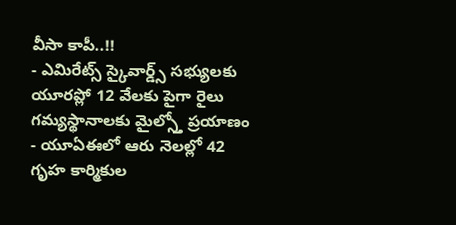వీసా కాపీ..!!
- ఎమిరేట్స్ స్కైవార్డ్స్ సభ్యులకు యూరప్లో 12 వేలకు పైగా రైలు గమ్యస్థానాలకు మైల్స్తో ప్రయాణం
- యూఏఈలో ఆరు నెలల్లో 42 గృహ కార్మికుల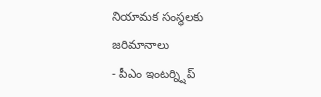నియామక సంస్థలకు జరిమానాలు
- పీఎం ఇంటర్న్షిప్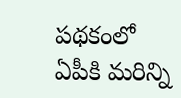పథకంలో ఏపీకి మరిన్ని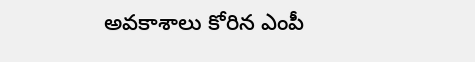అవకాశాలు కోరిన ఎంపీ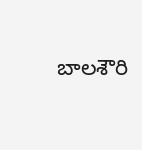బాలశౌరి